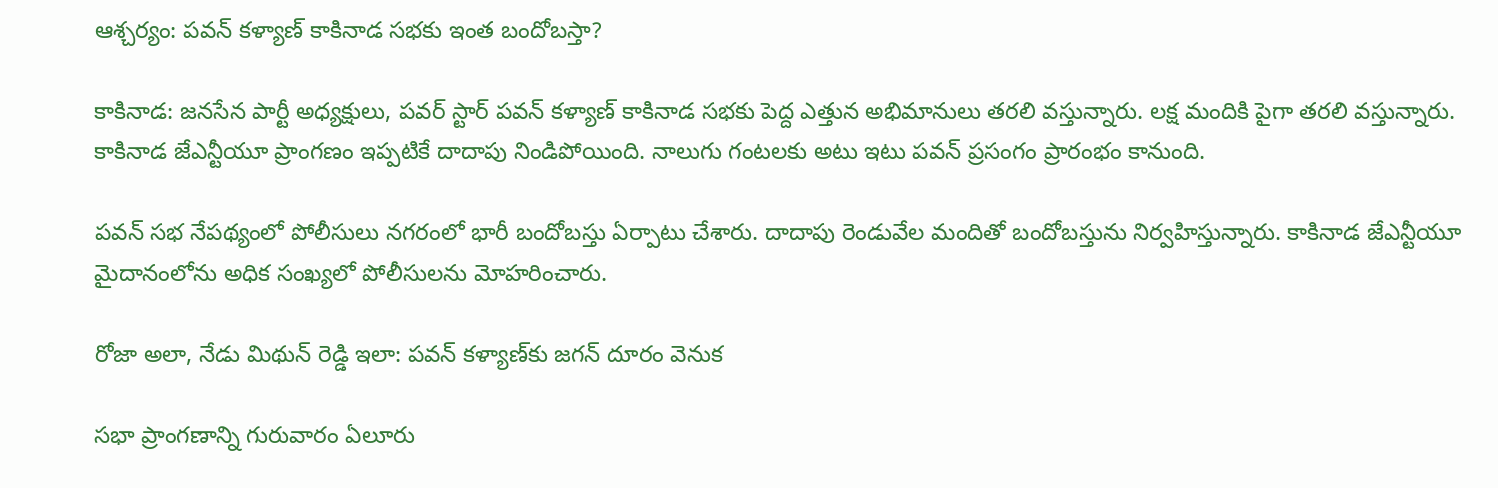ఆశ్చర్యం: పవన్ కళ్యాణ్ కాకినాడ సభకు ఇంత బందోబస్తా?

కాకినాడ: జనసేన పార్టీ అధ్యక్షులు, పవర్ స్టార్ పవన్ కళ్యాణ్ కాకినాడ సభకు పెద్ద ఎత్తున అభిమానులు తరలి వస్తున్నారు. లక్ష మందికి పైగా తరలి వస్తున్నారు. కాకినాడ జేఎన్టీయూ ప్రాంగణం ఇప్పటికే దాదాపు నిండిపోయింది. నాలుగు గంటలకు అటు ఇటు పవన్ ప్రసంగం ప్రారంభం కానుంది.

పవన్ సభ నేపథ్యంలో పోలీసులు నగరంలో భారీ బందోబస్తు ఏర్పాటు చేశారు. దాదాపు రెండువేల మందితో బందోబస్తును నిర్వహిస్తున్నారు. కాకినాడ జేఎన్టీయూ మైదానంలోను అధిక సంఖ్యలో పోలీసులను మోహరించారు.

రోజా అలా, నేడు మిథున్ రెడ్డి ఇలా: పవన్ కళ్యాణ్‌కు జగన్ దూరం వెనుక

సభా ప్రాంగణాన్ని గురువారం ఏలూరు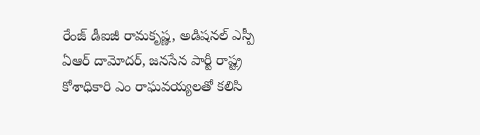రేంజ్‌ డీఐజీ రామకృష్ణ, అడిషనల్‌ ఎస్పీ ఏఆర్‌ దామోదర్‌, జనసేన పార్టీ రాష్ట్ర కోశాధికారి ఎం రాఘవయ్యలతో కలిసి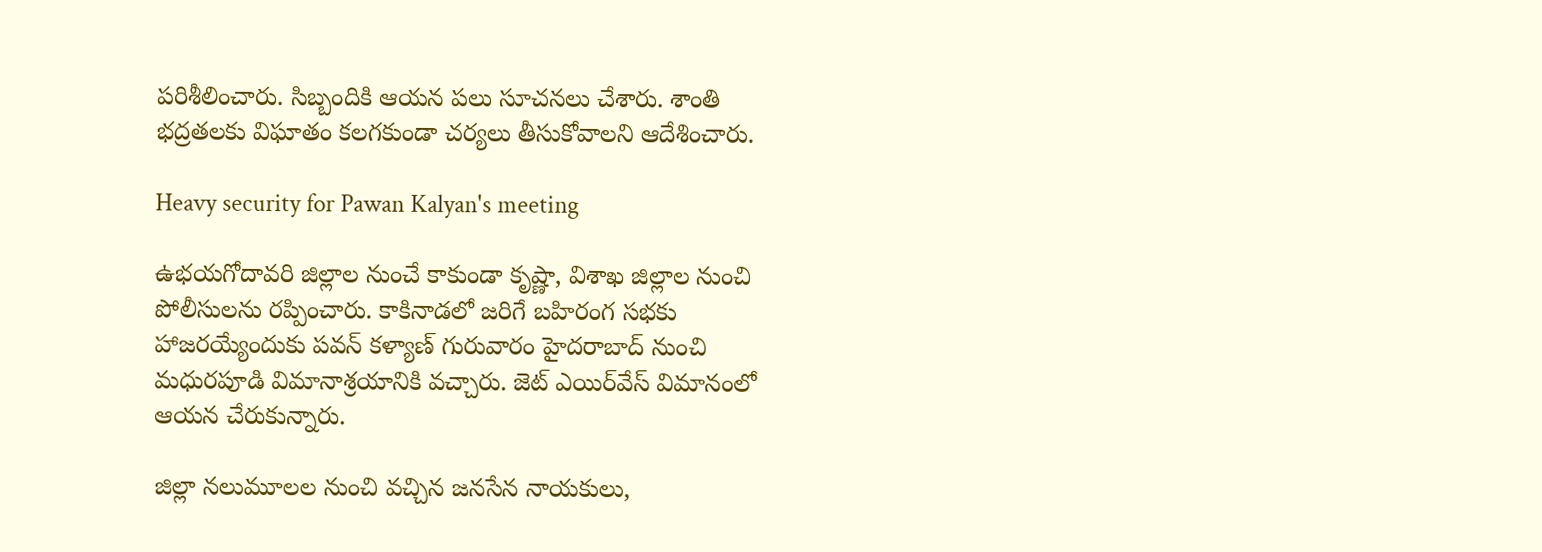పరిశీలించారు. సిబ్బందికి ఆయన పలు సూచనలు చేశారు. శాంతి భద్రతలకు విఘాతం కలగకుండా చర్యలు తీసుకోవాలని ఆదేశించారు.

Heavy security for Pawan Kalyan's meeting

ఉభయగోదావరి జిల్లాల నుంచే కాకుండా కృష్ణా, విశాఖ జిల్లాల నుంచి పోలీసులను రప్పించారు. కాకినాడలో జరిగే బహిరంగ సభకు హాజరయ్యేందుకు పవన్ కళ్యాణ్ గురువారం హైదరాబాద్‌ నుంచి మధురపూడి విమానాశ్రయానికి వచ్చారు. జెట్‌ ఎయిర్‌వేస్‌ విమానంలో ఆయన చేరుకున్నారు.

జిల్లా నలుమూలల నుంచి వచ్చిన జనసేన నాయకులు,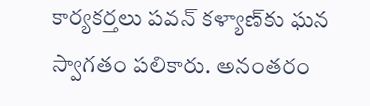కార్యకర్తలు పవన్‌ కళ్యాణ్‌కు ఘన స్వాగతం పలికారు. అనంతరం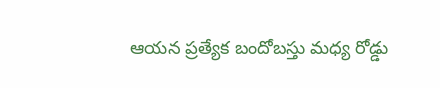ఆయన ప్రత్యేక బందోబస్తు మధ్య రోడ్డు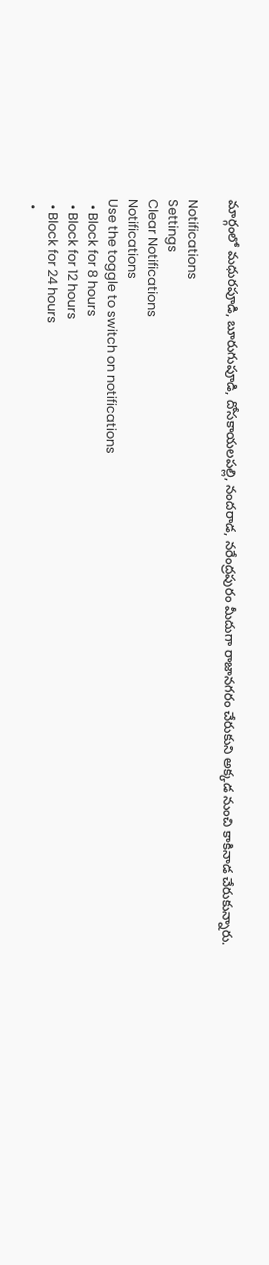మార్గంలో మధురపూడి, బూరుగుపూడి, దోసకాయలపల్లి, నందరాడ, నరేంద్రపురం మీదుగా రాజానగరం చేరుకుని అక్కడ నుంచి కాకినాడ చేరుకున్నారు.

Notifications
Settings
Clear Notifications
Notifications
Use the toggle to switch on notifications
  • Block for 8 hours
  • Block for 12 hours
  • Block for 24 hours
  •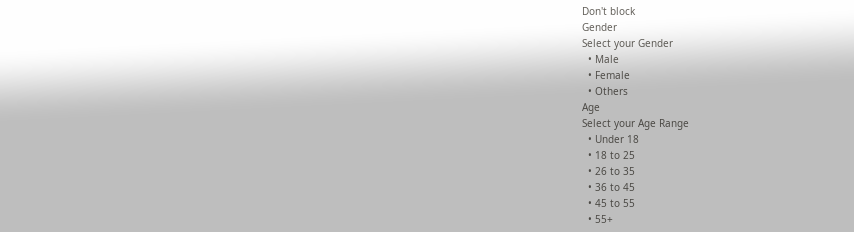Don't block
Gender
Select your Gender
  • Male
  • Female
  • Others
Age
Select your Age Range
  • Under 18
  • 18 to 25
  • 26 to 35
  • 36 to 45
  • 45 to 55
  • 55+